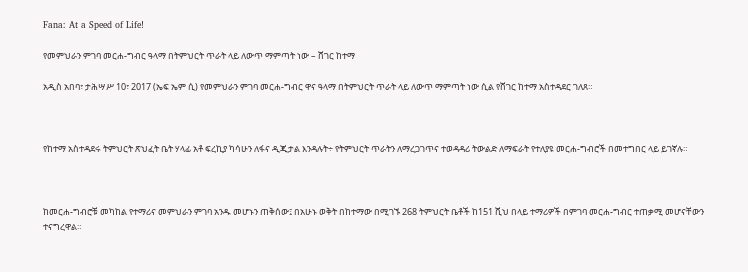Fana: At a Speed of Life!

የመምህራን ምገባ መርሐ-ግብር ዓላማ በትምህርት ጥራት ላይ ለውጥ ማምጣት ነው – ሸገር ከተማ

አዲስ አበባ፣ ታሕሣሥ 10፣ 2017 (ኤፍ ኤም ሲ) የመምህራን ምገባ መርሐ-ግብር ዋና ዓላማ በትምህርት ጥራት ላይ ለውጥ ማምጣት ነው ሲል የሸገር ከተማ አስተዳደር ገለጸ።



የከተማ አስተዳደሩ ትምህርት ጽህፈት ቤት ሃላፊ አቶ ፍረኪያ ካሳሁን ለፋና ዲጂታል እንዳሉት÷ የትምህርት ጥራትን ለማረጋገጥና ተወዳዳሪ ትውልድ ለማፍራት የተለያዩ መርሐ-ግብሮች በመተግበር ላይ ይገኛሉ።



ከመርሐ-ግብሮቹ መካከል የተማሪና መምህራን ምገባ አንዱ መሆኑን ጠቅሰው፤ በአሁኑ ወቅት በከተማው በሚገኙ 268 ትምህርት ቤቶች ከ151 ሺህ በላይ ተማሪዎች በምገባ መርሐ-ግብር ተጠቃሚ መሆናቸውን ተናግረዋል።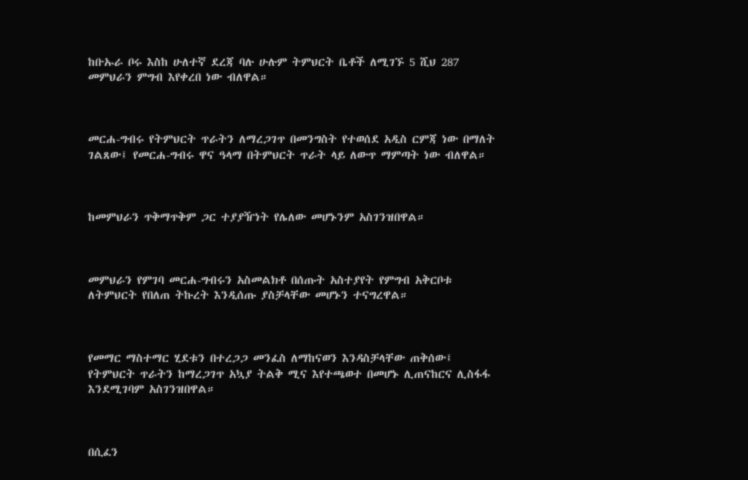ከቡኡራ ቦሩ እስከ ሁለተኛ ደረጃ ባሉ ሁሉም ትምህርት ቤቶች ለሚገኙ 5 ሺህ 287 መምህራን ምግብ እየቀረበ ነው ብለዋል።



መርሐ-ግብሩ የትምህርት ጥራትን ለማረጋገጥ በመንግስት የተወሰደ አዲስ ርምጃ ነው በማለት ገልጸው፤ የመርሐ-ግብሩ ዋና ዓላማ በትምህርት ጥራት ላይ ለውጥ ማምጣት ነው ብለዋል።



ከመምህራን ጥቅማጥቅም ጋር ተያያዥነት የሌለው መሆኑንም አስገንዝበዋል።



መምህራን የምገባ መርሐ-ግብሩን አስመልክቶ በሰጡት አስተያየት የምግብ አቅርቦቱ ለትምህርት የበለጠ ትኩረት እንዲሰጡ ያስቻላቸው መሆኑን ተናግረዋል።



የመማር ማስተማር ሂደቱን በተረጋጋ መንፈስ ለማከናወን እንዳስቻላቸው ጠቅሰው፤ የትምህርት ጥራትን ከማረጋገጥ አኳያ ትልቅ ሚና እየተጫወተ በመሆኑ ሊጠናከርና ሊስፋፋ እንደሚገባም አስገንዝበዋል።



በሲፈን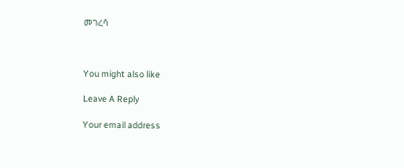መገረሳ



You might also like

Leave A Reply

Your email address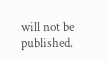will not be published.